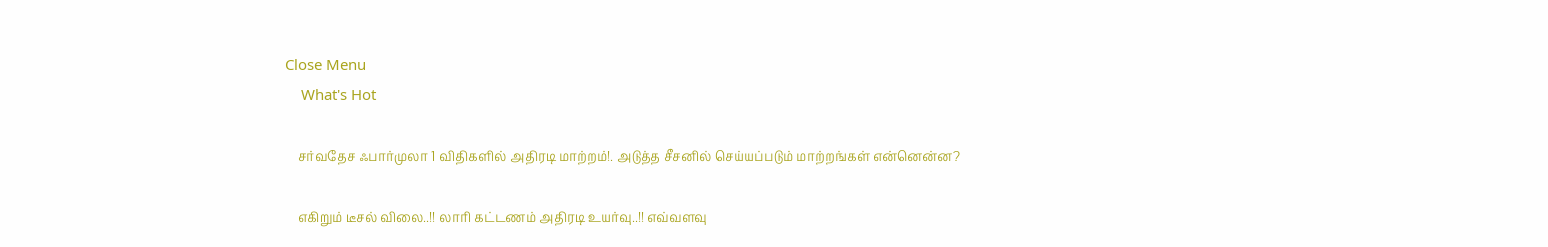Close Menu
    What's Hot

    சர்வதேச ஃபார்முலா 1 விதிகளில் அதிரடி மாற்றம்!. அடுத்த சீசனில் செய்யப்படும் மாற்றங்கள் என்னென்ன?

    எகிறும் டீசல் விலை..!! லாரி கட்டணம் அதிரடி உயர்வு..!! எவ்வளவு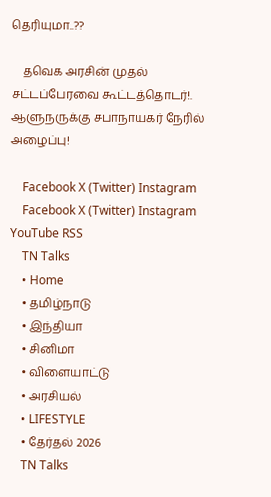தெரியுமா..??

    தவெக அரசின் முதல் சட்டப்பேரவை கூட்டத்தொடர்!. ஆளுநருக்கு சபாநாயகர் நேரில் அழைப்பு!

    Facebook X (Twitter) Instagram
    Facebook X (Twitter) Instagram YouTube RSS
    TN Talks
    • Home
    • தமிழ்நாடு
    • இந்தியா
    • சினிமா
    • விளையாட்டு
    • அரசியல்
    • LIFESTYLE
    • தேர்தல் 2026
    TN Talks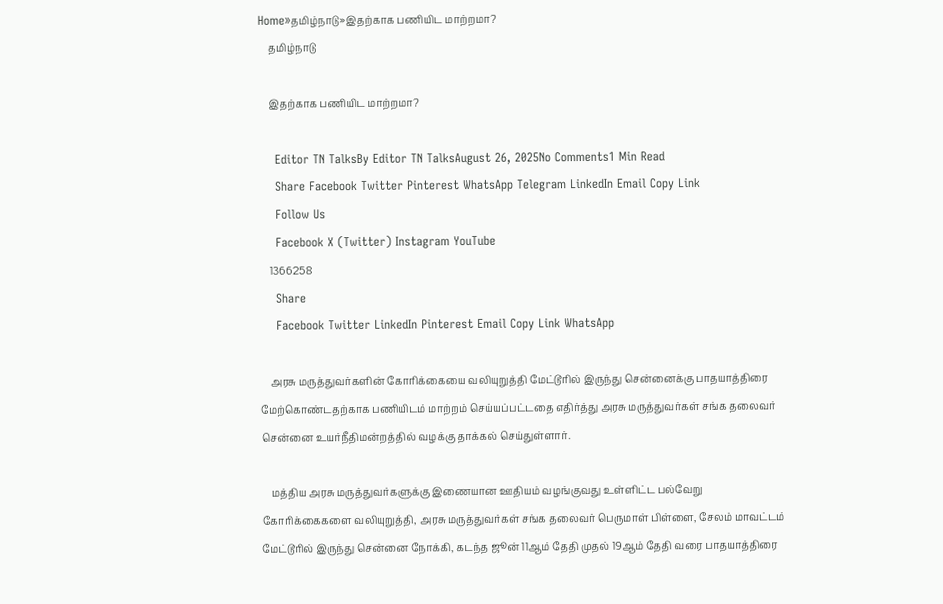Home»தமிழ்நாடு»இதற்காக பணியிட மாற்றமா?
    தமிழ்நாடு

    இதற்காக பணியிட மாற்றமா?

    Editor TN TalksBy Editor TN TalksAugust 26, 2025No Comments1 Min Read
    Share Facebook Twitter Pinterest WhatsApp Telegram LinkedIn Email Copy Link
    Follow Us
    Facebook X (Twitter) Instagram YouTube
    1366258
    Share
    Facebook Twitter LinkedIn Pinterest Email Copy Link WhatsApp

    அரசு மருத்துவர்களின் கோரிக்கையை வலியுறுத்தி மேட்டூரில் இருந்து சென்னைக்கு பாதயாத்திரை மேற்கொண்டதற்காக பணியிடம் மாற்றம் செய்யப்பட்டதை எதிர்த்து அரசு மருத்துவர்கள் சங்க தலைவர் சென்னை உயர்நீதிமன்றத்தில் வழக்கு தாக்கல் செய்துள்ளார்.

    மத்திய அரசு மருத்துவர்களுக்கு இணையான ஊதியம் வழங்குவது உள்ளிட்ட பல்வேறு கோரிக்கைகளை வலியுறுத்தி, அரசு மருத்துவர்கள் சங்க தலைவர் பெருமாள் பிள்ளை, சேலம் மாவட்டம் மேட்டூரில் இருந்து சென்னை நோக்கி, கடந்த ஜூன் 11ஆம் தேதி முதல் 19ஆம் தேதி வரை பாதயாத்திரை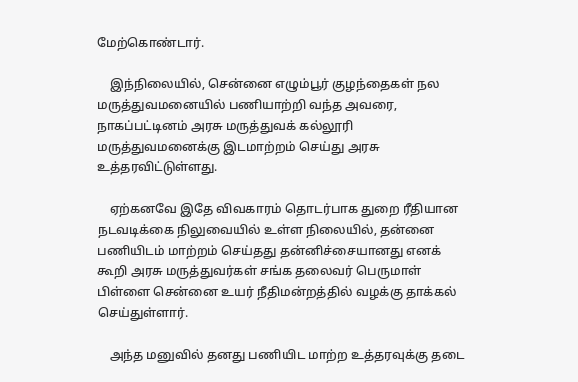மேற்கொண்டார்.

    இந்நிலையில், சென்னை எழும்பூர் குழந்தைகள் நல மருத்துவமனையில் பணியாற்றி வந்த அவரை, நாகப்பட்டினம் அரசு மருத்துவக் கல்லூரி மருத்துவமனைக்கு இடமாற்றம் செய்து அரசு உத்தரவிட்டுள்ளது.

    ஏற்கனவே இதே விவகாரம் தொடர்பாக துறை ரீதியான நடவடிக்கை நிலுவையில் உள்ள நிலையில், தன்னை பணியிடம் மாற்றம் செய்தது தன்னிச்சையானது எனக் கூறி அரசு மருத்துவர்கள் சங்க தலைவர் பெருமாள் பிள்ளை சென்னை உயர் நீதிமன்றத்தில் வழக்கு தாக்கல் செய்துள்ளார்.

    அந்த மனுவில் தனது பணியிட மாற்ற உத்தரவுக்கு தடை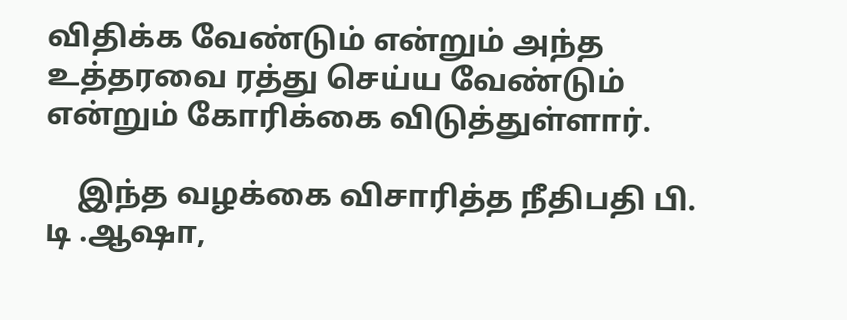விதிக்க வேண்டும் என்றும் அந்த உத்தரவை ரத்து செய்ய வேண்டும் என்றும் கோரிக்கை விடுத்துள்ளார்.

    இந்த வழக்கை விசாரித்த நீதிபதி பி. டி .ஆஷா,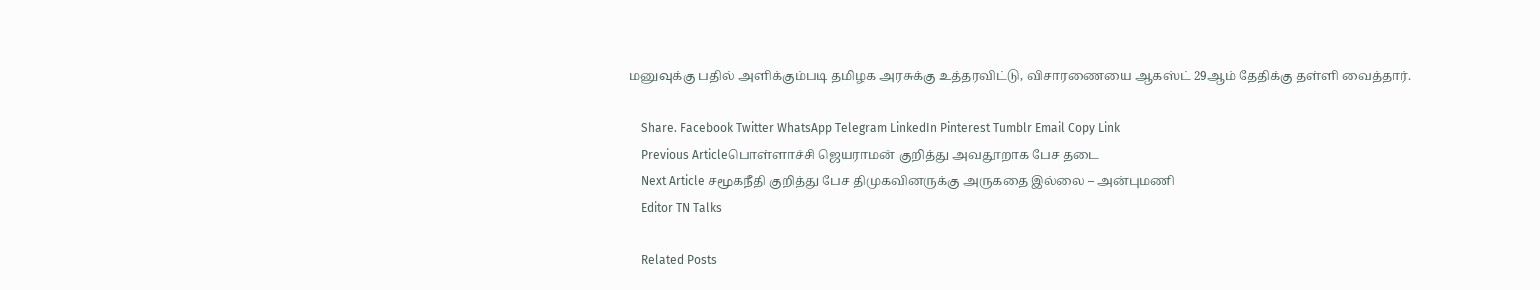மனுவுக்கு பதில் அளிக்கும்படி தமிழக அரசுக்கு உத்தரவிட்டு, விசாரணையை ஆகஸ்ட் 29ஆம் தேதிக்கு தள்ளி வைத்தார்.

    Share. Facebook Twitter WhatsApp Telegram LinkedIn Pinterest Tumblr Email Copy Link
    Previous Articleபொள்ளாச்சி ஜெயராமன் குறித்து அவதூறாக பேச தடை
    Next Article சமூகநீதி குறித்து பேச திமுகவினருக்கு அருகதை இல்லை – அன்புமணி
    Editor TN Talks

    Related Posts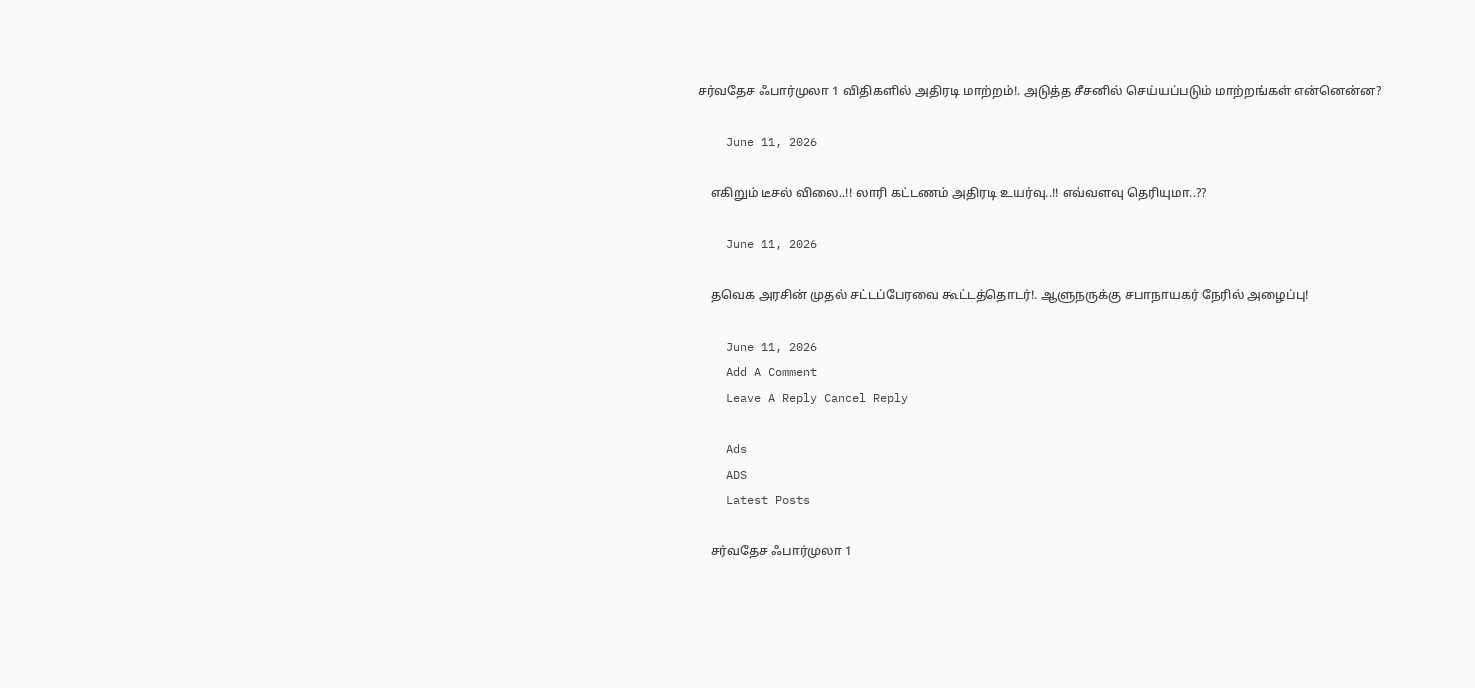சர்வதேச ஃபார்முலா 1 விதிகளில் அதிரடி மாற்றம்!. அடுத்த சீசனில் செய்யப்படும் மாற்றங்கள் என்னென்ன?

    June 11, 2026

    எகிறும் டீசல் விலை..!! லாரி கட்டணம் அதிரடி உயர்வு..!! எவ்வளவு தெரியுமா..??

    June 11, 2026

    தவெக அரசின் முதல் சட்டப்பேரவை கூட்டத்தொடர்!. ஆளுநருக்கு சபாநாயகர் நேரில் அழைப்பு!

    June 11, 2026
    Add A Comment
    Leave A Reply Cancel Reply

    Ads
    ADS
    Latest Posts

    சர்வதேச ஃபார்முலா 1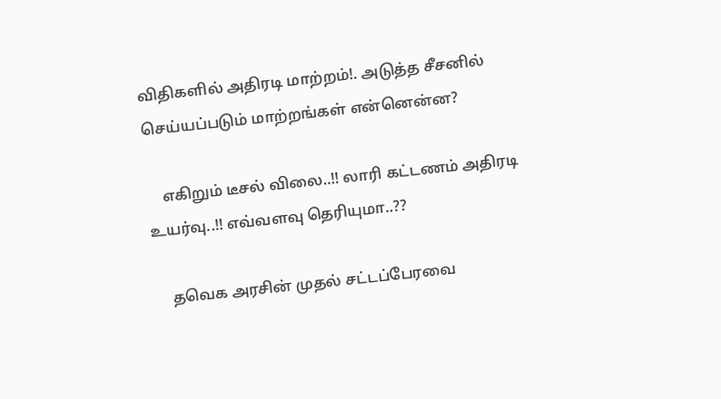விதிகளில் அதிரடி மாற்றம்!. அடுத்த சீசனில் செய்யப்படும் மாற்றங்கள் என்னென்ன?

    எகிறும் டீசல் விலை..!! லாரி கட்டணம் அதிரடி உயர்வு..!! எவ்வளவு தெரியுமா..??

    தவெக அரசின் முதல் சட்டப்பேரவை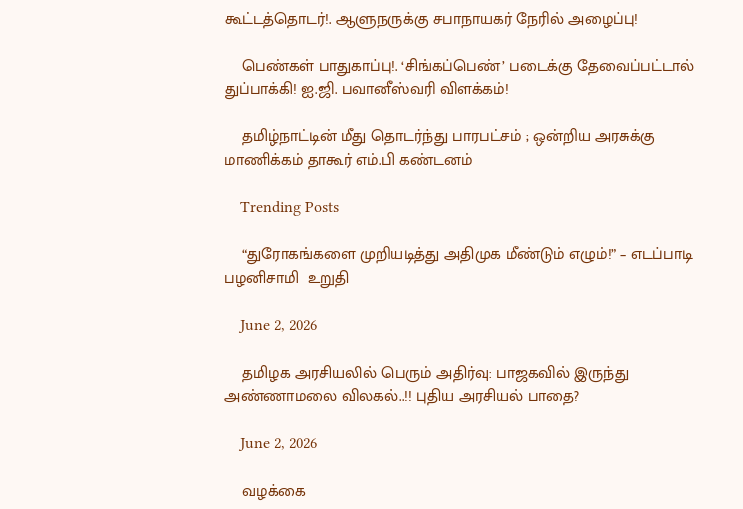கூட்டத்தொடர்!. ஆளுநருக்கு சபாநாயகர் நேரில் அழைப்பு!

    பெண்கள் பாதுகாப்பு!. ‘சிங்கப்பெண்’ படைக்கு தேவைப்பட்டால் துப்பாக்கி! ஐ.ஜி. பவானீஸ்வரி விளக்கம்!

    தமிழ்நாட்டின் மீது தொடர்ந்து பாரபட்சம் ; ஒன்றிய அரசுக்கு மாணிக்கம் தாகூர் எம்.பி கண்டனம்

    Trending Posts

    “துரோகங்களை முறியடித்து அதிமுக மீண்டும் எழும்!” – எடப்பாடி பழனிசாமி  உறுதி

    June 2, 2026

    தமிழக அரசியலில் பெரும் அதிர்வு: பாஜகவில் இருந்து அண்ணாமலை விலகல்..!! புதிய அரசியல் பாதை?

    June 2, 2026

    வழக்கை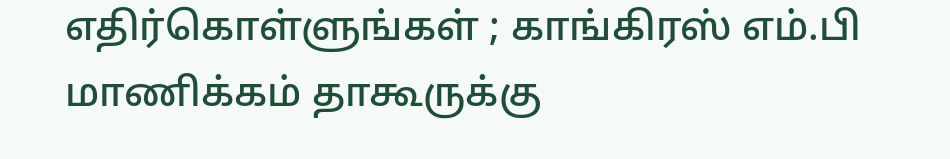எதிர்கொள்ளுங்கள் ; காங்கிரஸ் எம்.பி மாணிக்கம் தாகூருக்கு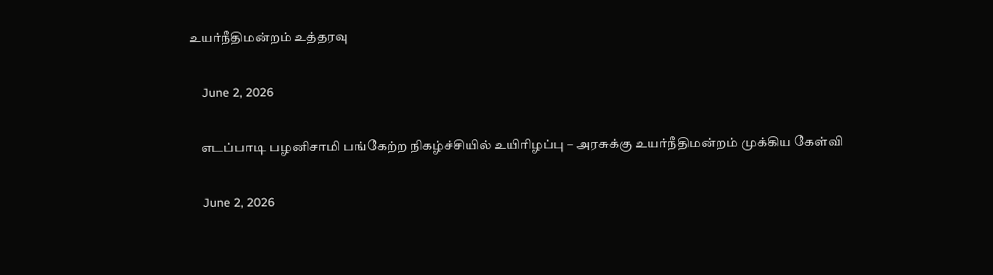உயர்நீதிமன்றம் உத்தரவு

    June 2, 2026

    எடப்பாடி பழனிசாமி பங்கேற்ற நிகழ்ச்சியில் உயிரிழப்பு – அரசுக்கு உயர்நீதிமன்றம் முக்கிய கேள்வி

    June 2, 2026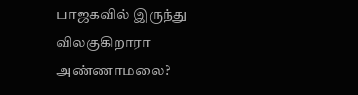பாஜகவில் இருந்து விலகுகிறாரா அண்ணாமலை?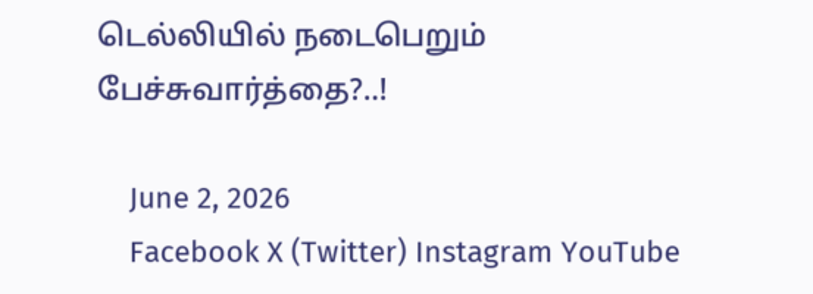டெல்லியில் நடைபெறும் பேச்சுவார்த்தை?..!

    June 2, 2026
    Facebook X (Twitter) Instagram YouTube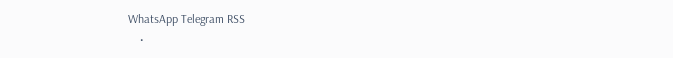WhatsApp Telegram RSS
    •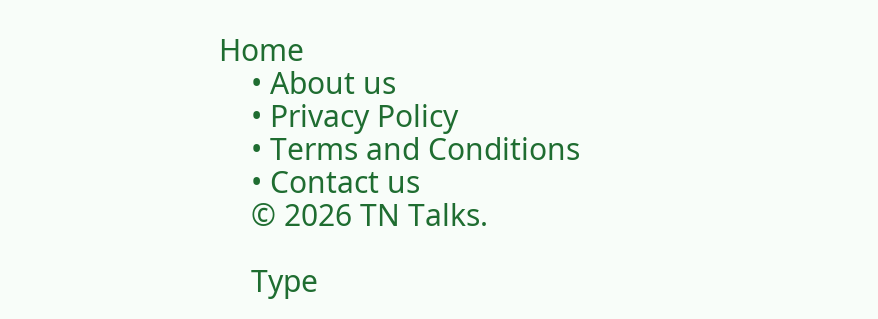Home
    • About us
    • Privacy Policy
    • Terms and Conditions
    • Contact us
    © 2026 TN Talks.

    Type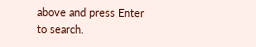above and press Enter to search.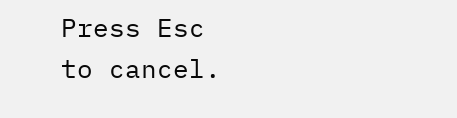Press Esc to cancel.